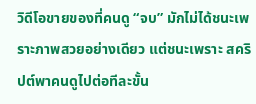วิดีโอขายของที่คนดู “จบ” มักไม่ได้ชนะเพราะภาพสวยอย่างเดียว แต่ชนะเพราะ สคริปต์พาคนดูไปต่อทีละขั้น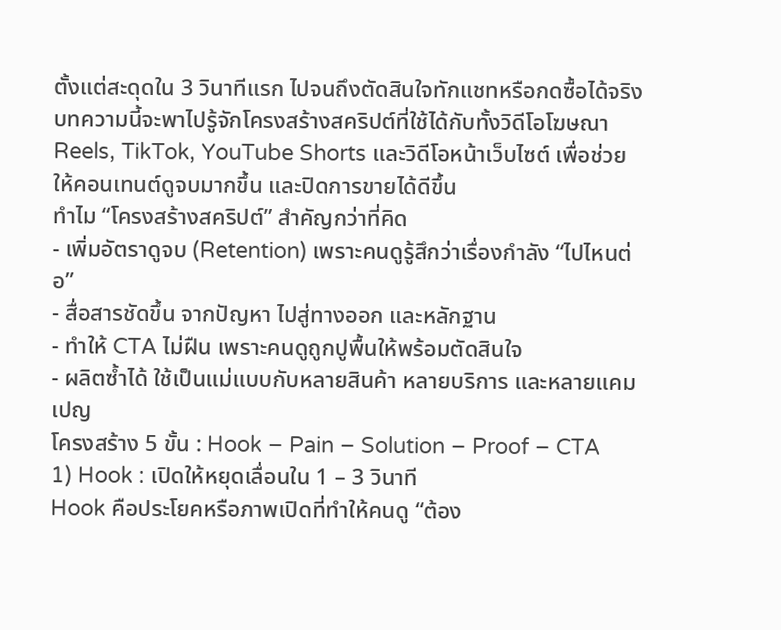ตั้งแต่สะดุดใน 3 วินาทีแรก ไปจนถึงตัดสินใจทักแชทหรือกดซื้อได้จริง บทความนี้จะพาไปรู้จักโครงสร้างสคริปต์ที่ใช้ได้กับทั้งวิดีโอโฆษณา Reels, TikTok, YouTube Shorts และวิดีโอหน้าเว็บไซต์ เพื่อช่วยให้คอนเทนต์ดูจบมากขึ้น และปิดการขายได้ดีขึ้น
ทำไม “โครงสร้างสคริปต์” สำคัญกว่าที่คิด
- เพิ่มอัตราดูจบ (Retention) เพราะคนดูรู้สึกว่าเรื่องกำลัง “ไปไหนต่อ”
- สื่อสารชัดขึ้น จากปัญหา ไปสู่ทางออก และหลักฐาน
- ทำให้ CTA ไม่ฝืน เพราะคนดูถูกปูพื้นให้พร้อมตัดสินใจ
- ผลิตซ้ำได้ ใช้เป็นแม่แบบกับหลายสินค้า หลายบริการ และหลายแคมเปญ
โครงสร้าง 5 ขั้น : Hook – Pain – Solution – Proof – CTA
1) Hook : เปิดให้หยุดเลื่อนใน 1 – 3 วินาที
Hook คือประโยคหรือภาพเปิดที่ทำให้คนดู “ต้อง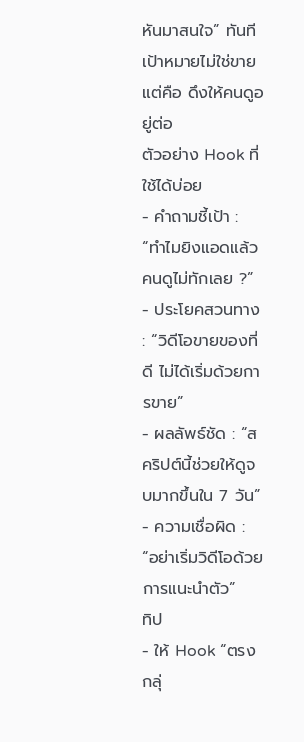หันมาสนใจ” ทันที เป้าหมายไม่ใช่ขาย แต่คือ ดึงให้คนดูอยู่ต่อ
ตัวอย่าง Hook ที่ใช้ได้บ่อย
- คำถามชี้เป้า : “ทำไมยิงแอดแล้วคนดูไม่ทักเลย ?”
- ประโยคสวนทาง : “วิดีโอขายของที่ดี ไม่ได้เริ่มด้วยการขาย”
- ผลลัพธ์ชัด : “สคริปต์นี้ช่วยให้ดูจบมากขึ้นใน 7 วัน”
- ความเชื่อผิด : “อย่าเริ่มวิดีโอด้วยการแนะนำตัว”
ทิป
- ให้ Hook “ตรงกลุ่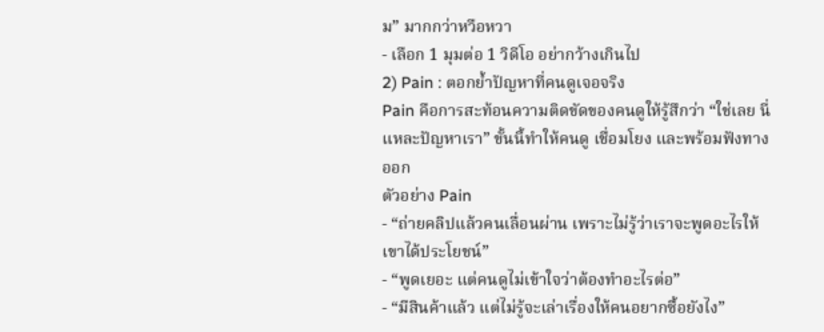ม” มากกว่าหวือหวา
- เลือก 1 มุมต่อ 1 วิดีโอ อย่ากว้างเกินไป
2) Pain : ตอกย้ำปัญหาที่คนดูเจอจริง
Pain คือการสะท้อนความติดขัดของคนดูให้รู้สึกว่า “ใช่เลย นี่แหละปัญหาเรา” ขั้นนี้ทำให้คนดู เชื่อมโยง และพร้อมฟังทางออก
ตัวอย่าง Pain
- “ถ่ายคลิปแล้วคนเลื่อนผ่าน เพราะไม่รู้ว่าเราจะพูดอะไรให้เขาได้ประโยชน์”
- “พูดเยอะ แต่คนดูไม่เข้าใจว่าต้องทำอะไรต่อ”
- “มีสินค้าแล้ว แต่ไม่รู้จะเล่าเรื่องให้คนอยากซื้อยังไง”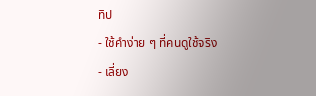ทิป
- ใช้คำง่าย ๆ ที่คนดูใช้จริง
- เลี่ยง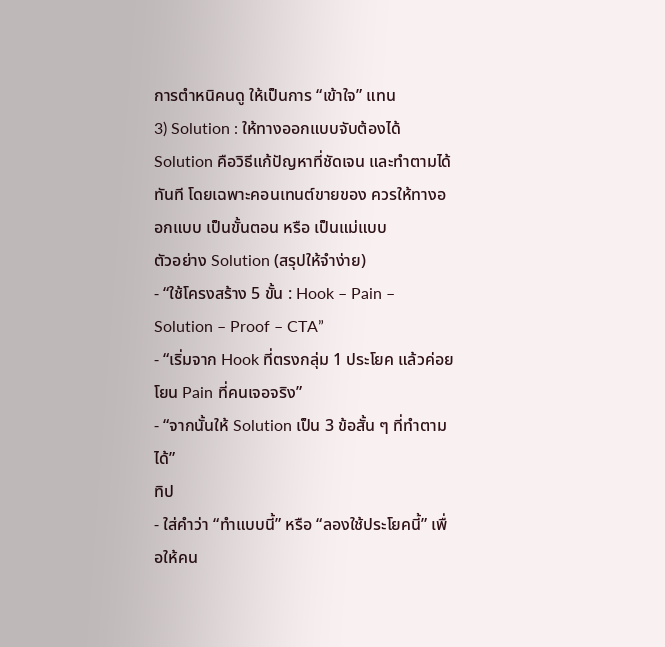การตำหนิคนดู ให้เป็นการ “เข้าใจ” แทน
3) Solution : ให้ทางออกแบบจับต้องได้
Solution คือวิธีแก้ปัญหาที่ชัดเจน และทำตามได้ทันที โดยเฉพาะคอนเทนต์ขายของ ควรให้ทางออกแบบ เป็นขั้นตอน หรือ เป็นแม่แบบ
ตัวอย่าง Solution (สรุปให้จำง่าย)
- “ใช้โครงสร้าง 5 ขั้น : Hook – Pain – Solution – Proof – CTA”
- “เริ่มจาก Hook ที่ตรงกลุ่ม 1 ประโยค แล้วค่อยโยน Pain ที่คนเจอจริง”
- “จากนั้นให้ Solution เป็น 3 ข้อสั้น ๆ ที่ทำตามได้”
ทิป
- ใส่คำว่า “ทำแบบนี้” หรือ “ลองใช้ประโยคนี้” เพื่อให้คน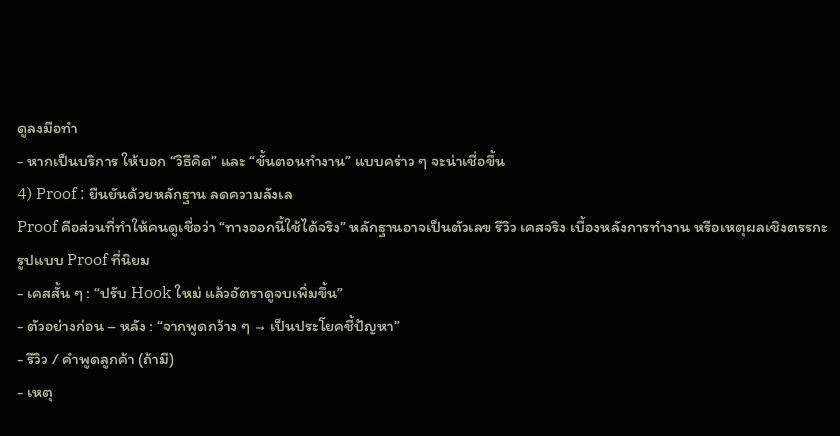ดูลงมือทำ
- หากเป็นบริการ ให้บอก “วิธีคิด” และ “ขั้นตอนทำงาน” แบบคร่าว ๆ จะน่าเชื่อขึ้น
4) Proof : ยืนยันด้วยหลักฐาน ลดความลังเล
Proof คือส่วนที่ทำให้คนดูเชื่อว่า “ทางออกนี้ใช้ได้จริง” หลักฐานอาจเป็นตัวเลข รีวิว เคสจริง เบื้องหลังการทำงาน หรือเหตุผลเชิงตรรกะ
รูปแบบ Proof ที่นิยม
- เคสสั้น ๆ : “ปรับ Hook ใหม่ แล้วอัตราดูจบเพิ่มขึ้น”
- ตัวอย่างก่อน – หลัง : “จากพูดกว้าง ๆ → เป็นประโยคชี้ปัญหา”
- รีวิว / คำพูดลูกค้า (ถ้ามี)
- เหตุ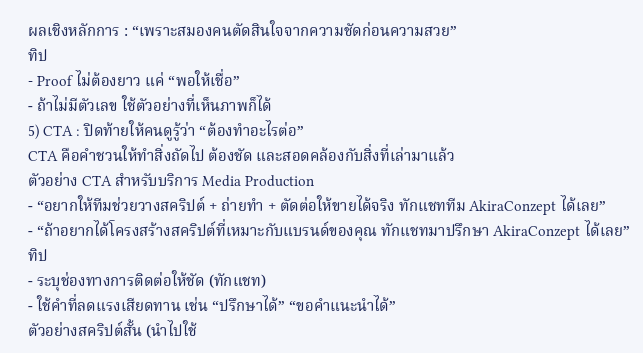ผลเชิงหลักการ : “เพราะสมองคนตัดสินใจจากความชัดก่อนความสวย”
ทิป
- Proof ไม่ต้องยาว แค่ “พอให้เชื่อ”
- ถ้าไม่มีตัวเลข ใช้ตัวอย่างที่เห็นภาพก็ได้
5) CTA : ปิดท้ายให้คนดูรู้ว่า “ต้องทำอะไรต่อ”
CTA คือคำชวนให้ทำสิ่งถัดไป ต้องชัด และสอดคล้องกับสิ่งที่เล่ามาแล้ว
ตัวอย่าง CTA สำหรับบริการ Media Production
- “อยากให้ทีมช่วยวางสคริปต์ + ถ่ายทำ + ตัดต่อให้ขายได้จริง ทักแชททีม AkiraConzept ได้เลย”
- “ถ้าอยากได้โครงสร้างสคริปต์ที่เหมาะกับแบรนด์ของคุณ ทักแชทมาปรึกษา AkiraConzept ได้เลย”
ทิป
- ระบุช่องทางการติดต่อให้ชัด (ทักแชท)
- ใช้คำที่ลดแรงเสียดทาน เช่น “ปรึกษาได้” “ขอคำแนะนำได้”
ตัวอย่างสคริปต์สั้น (นำไปใช้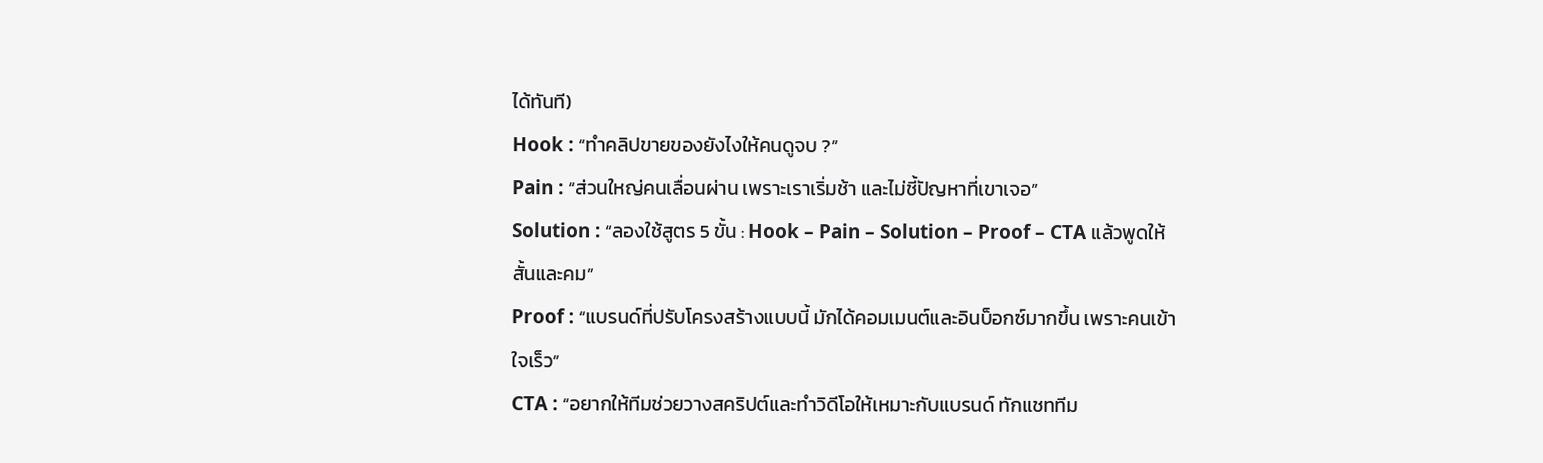ได้ทันที)
Hook : “ทำคลิปขายของยังไงให้คนดูจบ ?”
Pain : “ส่วนใหญ่คนเลื่อนผ่าน เพราะเราเริ่มช้า และไม่ชี้ปัญหาที่เขาเจอ”
Solution : “ลองใช้สูตร 5 ขั้น : Hook – Pain – Solution – Proof – CTA แล้วพูดให้สั้นและคม”
Proof : “แบรนด์ที่ปรับโครงสร้างแบบนี้ มักได้คอมเมนต์และอินบ็อกซ์มากขึ้น เพราะคนเข้าใจเร็ว”
CTA : “อยากให้ทีมช่วยวางสคริปต์และทำวิดีโอให้เหมาะกับแบรนด์ ทักแชททีม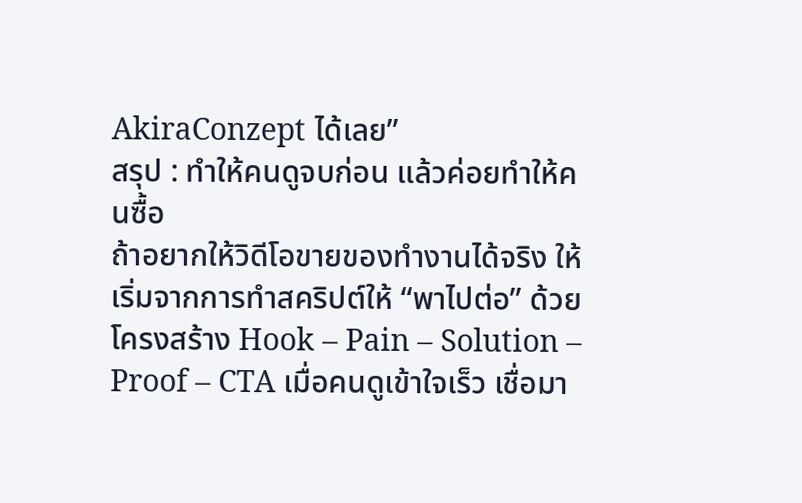AkiraConzept ได้เลย”
สรุป : ทำให้คนดูจบก่อน แล้วค่อยทำให้คนซื้อ
ถ้าอยากให้วิดีโอขายของทำงานได้จริง ให้เริ่มจากการทำสคริปต์ให้ “พาไปต่อ” ด้วยโครงสร้าง Hook – Pain – Solution – Proof – CTA เมื่อคนดูเข้าใจเร็ว เชื่อมา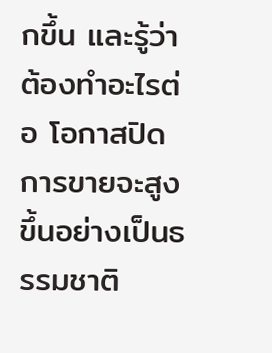กขึ้น และรู้ว่าต้องทำอะไรต่อ โอกาสปิดการขายจะสูงขึ้นอย่างเป็นธรรมชาติ